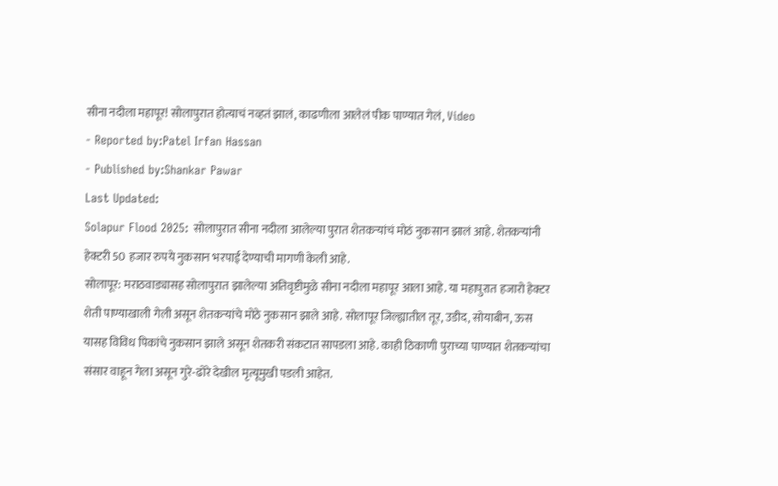सीना नदीला महापूर! सोलापुरात होत्याचं नव्हतं झालं, काढणीला आलेलं पीक पाण्यात गेलं, Video
- Reported by:Patel Irfan Hassan
- Published by:Shankar Pawar
Last Updated:
Solapur Flood 2025: सोलापुरात सीना नदीला आलेल्या पुरात शेतकऱ्यांचं मोठं नुकसान झालं आहे. शेतकऱ्यांनी हेक्टरी 50 हजार रुपये नुकसान भरपाई देण्याची मागणी केली आहे.
सोलापूर: मराठवाड्यासह सोलापुरात झालेल्या अतिवृष्टीमुळे सीना नदीला महापूर आला आहे. या महापुरात हजारो हेक्टर शेती पाण्याखाली गेली असून शेतकऱ्यांचे मोठे नुकसान झाले आहे. सोलापूर जिल्ह्यातील तूर, उडीद, सोयाबीन, ऊस यासह विविध पिकांचे नुकसान झाले असून शेतकरी संकटात सापडला आहे. काही ठिकाणी पुराच्या पाण्यात शेतकऱ्यांचा संसार वाहून गेला असून गुरे-ढोरे देखील मृत्यूमुखी पडली आहेत.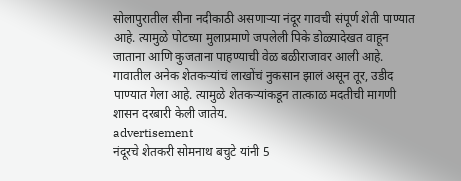सोलापुरातील सीना नदीकाठी असणाऱ्या नंदूर गावची संपूर्ण शेती पाण्यात आहे. त्यामुळे पोटच्या मुलाप्रमाणे जपलेली पिके डोळ्यादेखत वाहून जाताना आणि कुजताना पाहण्याची वेळ बळीराजावर आली आहे. गावातील अनेक शेतकऱ्यांचं लाखोंचं नुकसान झालं असून तूर, उडीद पाण्यात गेला आहे. त्यामुळे शेतकऱ्यांकडून तात्काळ मदतीची मागणी शासन दरबारी केली जातेय.
advertisement
नंदूरचे शेतकरी सोमनाथ बचुटे यांनी 5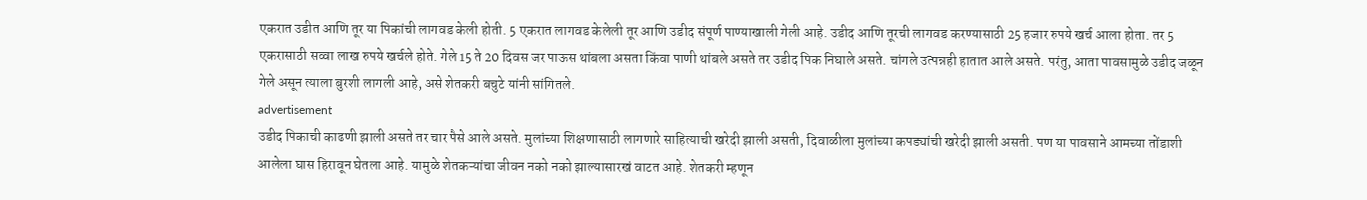एकरात उडीत आणि तूर या पिकांची लागवड केली होती. 5 एकरात लागवड केलेली तूर आणि उडीद संपूर्ण पाण्याखाली गेली आहे. उडीद आणि तूरची लागवड करण्यासाठी 25 हजार रुपये खर्च आला होता. तर 5 एकरासाठी सव्वा लाख रुपये खर्चले होते. गेले 15 ते 20 दिवस जर पाऊस थांबला असता किंवा पाणी थांबले असते तर उडीद पिक निघाले असते. चांगले उत्पन्नही हातात आले असते. परंतु, आता पावसामुळे उडीद जळून गेले असून त्याला बुरशी लागली आहे, असे शेतकरी बचुटे यांनी सांगितले.
advertisement
उडीद पिकाची काढणी झाली असते तर चार पैसे आले असते. मुलांच्या शिक्षणासाठी लागणारे साहित्याची खरेदी झाली असती, दिवाळीला मुलांच्या कपड्यांची खरेदी झाली असती. पण या पावसाने आमच्या तोंडाशी आलेला घास हिरावून घेतला आहे. यामुळे शेतकऱ्यांचा जीवन नको नको झाल्यासारखं वाटत आहे. शेतकरी म्हणून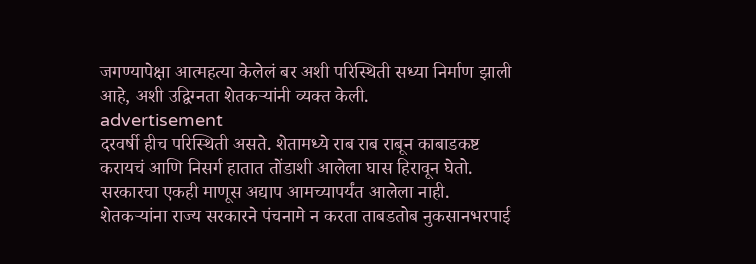जगण्यापेक्षा आत्महत्या केलेलं बर अशी परिस्थिती सध्या निर्माण झाली आहे, अशी उद्विग्नता शेतकऱ्यांनी व्यक्त केली.
advertisement
दरवर्षी हीच परिस्थिती असते. शेतामध्ये राब राब राबून काबाडकष्ट करायचं आणि निसर्ग हातात तोंडाशी आलेला घास हिरावून घेतो. सरकारचा एकही माणूस अद्याप आमच्यापर्यंत आलेला नाही. शेतकऱ्यांना राज्य सरकारने पंचनामे न करता ताबडतोब नुकसानभरपाई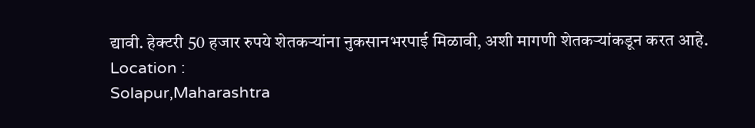द्यावी. हेक्टरी 50 हजार रुपये शेतकऱ्यांना नुकसानभरपाई मिळावी, अशी मागणी शेतकऱ्यांकडून करत आहे.
Location :
Solapur,Maharashtra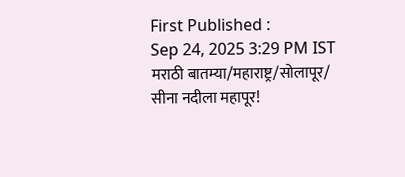First Published :
Sep 24, 2025 3:29 PM IST
मराठी बातम्या/महाराष्ट्र/सोलापूर/
सीना नदीला महापूर!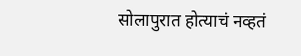सोलापुरात होत्याचं नव्हतं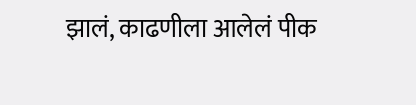झालं, काढणीला आलेलं पीक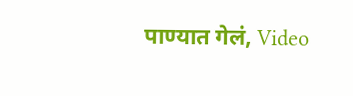पाण्यात गेलं, Video